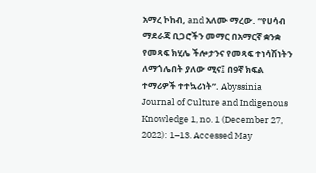አማረ ኮከብ, and አለሙ ማረው. “የሀሳብ ማደራጃ ቢጋሮችን መማር በአማርኛ ቋንቋ የመጻፍ ክሂሌ ችሎታንና የመጻፍ ተነሳሽነትን ለማጎሌበት ያለው ሚና፤ በ9ኛ ክፍል ተማሪዎች ተተኳሪነት”. Abyssinia Journal of Culture and Indigenous Knowledge 1, no. 1 (December 27, 2022): 1–13. Accessed May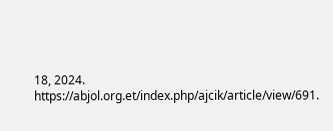18, 2024. https://abjol.org.et/index.php/ajcik/article/view/691.